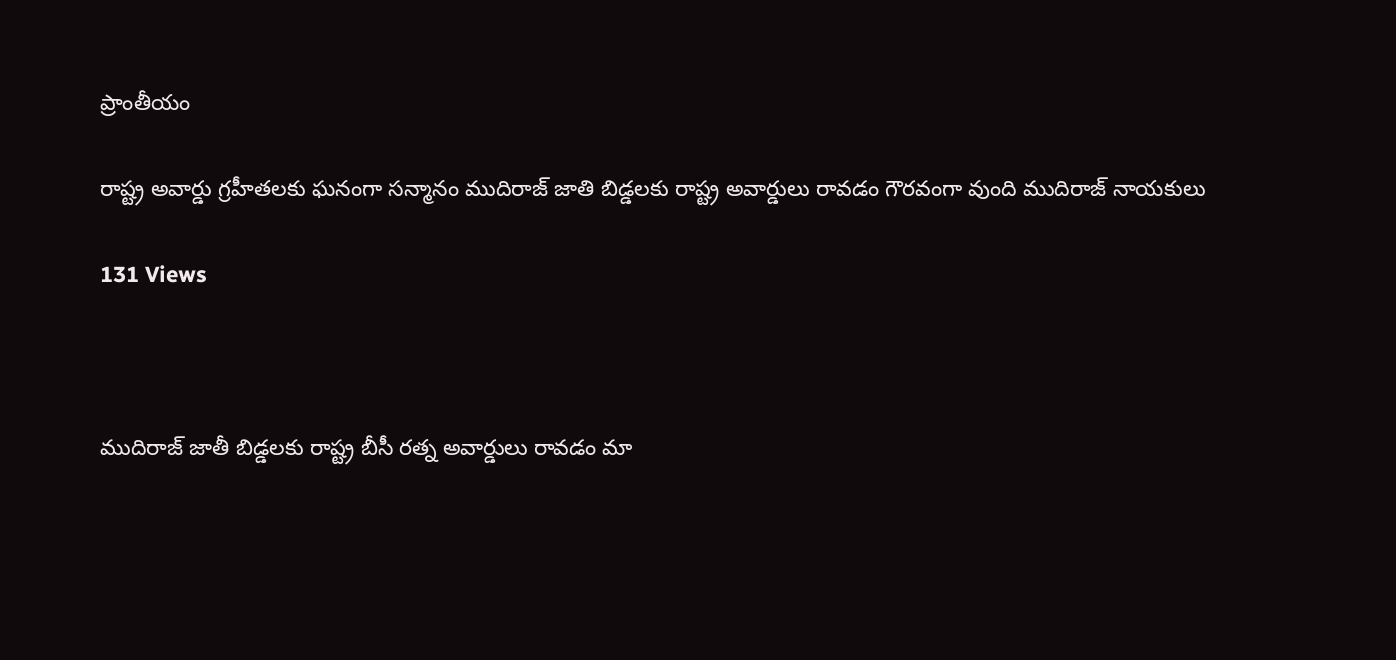ప్రాంతీయం

రాష్ట్ర అవార్డు గ్రహీతలకు ఘనంగా సన్మానం ముదిరాజ్ జాతి బిడ్డలకు రాష్ట్ర అవార్డులు రావడం గౌరవంగా వుంది ముదిరాజ్ నాయకులు

131 Views



ముదిరాజ్ జాతీ బిడ్డలకు రాష్ట్ర బీసీ రత్న అవార్డులు రావడం మా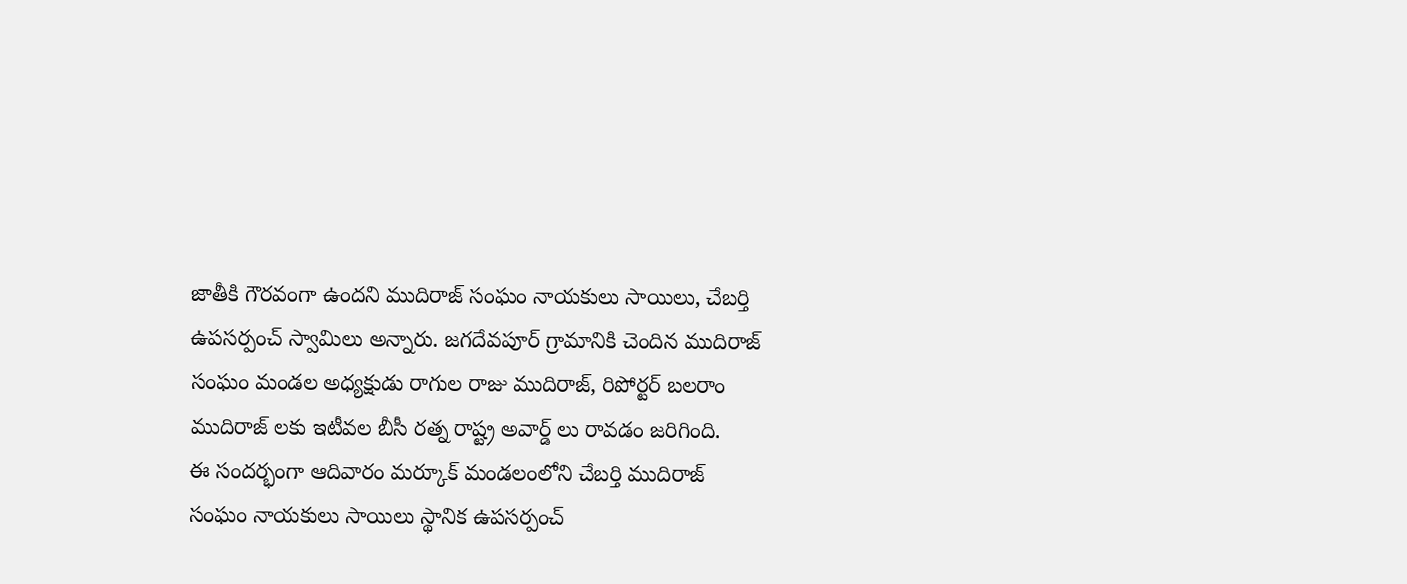జాతీకి గౌరవంగా ఉందని ముదిరాజ్ సంఘం నాయకులు సాయిలు, చేబర్తి ఉపసర్పంచ్ స్వామిలు అన్నారు. జగదేవపూర్ గ్రామానికి చెందిన ముదిరాజ్ సంఘం మండల అధ్యక్షుడు రాగుల రాజు ముదిరాజ్, రిపోర్టర్ బలరాం ముదిరాజ్ లకు ఇటీవల బీసీ రత్న రాష్ట్ర అవార్డ్ లు రావడం జరిగింది.
ఈ సందర్భంగా ఆదివారం మర్కూక్ మండలంలోని చేబర్తి ముదిరాజ్ సంఘం నాయకులు సాయిలు స్థానిక ఉపసర్పంచ్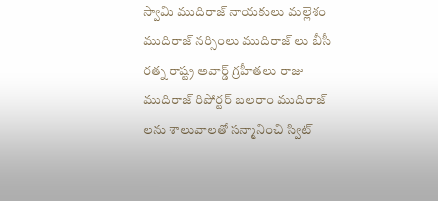స్వామి ముదిరాజ్ నాయకులు మల్లెశం ముదిరాజ్ నర్సింలు ముదిరాజ్ లు బీసీ రత్న రాష్ట్ర అవార్డ్ గ్రహీతలు రాజు ముదిరాజ్ రిపోర్టర్ బలరాం ముదిరాజ్ లను శాలువాలతో సన్మానించి స్విట్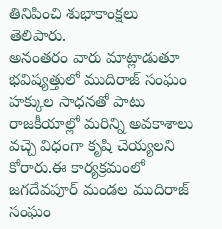తినిపించి శుభాకాంక్షలు తెలిపారు.
అనంతరం వారు మాట్లాడుతూ భవిష్యత్తులో ముదిరాజ్ సంఘం హక్కుల సాధనతో పాటు రాజకీయాల్లో మరిన్ని అవకాశాలు వచ్చె విధంగా కృషి చెయ్యలని కోరారు.ఈ కార్యక్రమంలో జగదేవపూర్ మండల ముదిరాజ్ సంఘం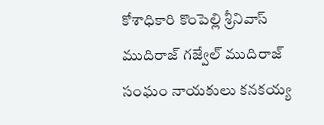కోశాధికారి కొంపెల్లి శ్రీనివాస్ ముదిరాజ్ గజ్వేల్ ముదిరాజ్ సంఘం నాయకులు కనకయ్య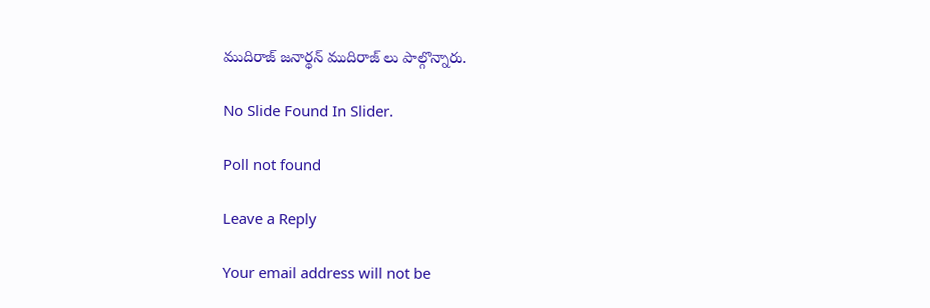ముదిరాజ్ జనార్థన్ ముదిరాజ్ లు పాల్గొన్నారు.

No Slide Found In Slider.

Poll not found

Leave a Reply

Your email address will not be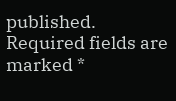published. Required fields are marked *